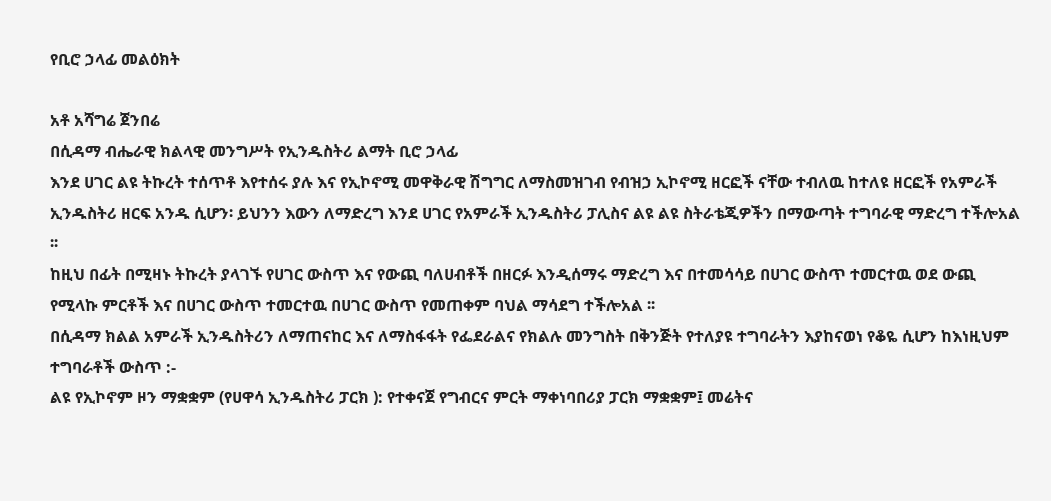የቢሮ ኃላፊ መልዕክት

አቶ አሻግሬ ጀንበሬ
በሲዳማ ብሔራዊ ክልላዊ መንግሥት የኢንዱስትሪ ልማት ቢሮ ኃላፊ
እንደ ሀገር ልዩ ትኩረት ተሰጥቶ እየተሰሩ ያሉ እና የኢኮኖሚ መዋቅራዊ ሽግግር ለማስመዝገብ የብዝኃ ኢኮኖሚ ዘርፎች ናቸው ተብለዉ ከተለዩ ዘርፎች የአምራች ኢንዱስትሪ ዘርፍ አንዱ ሲሆን፡ ይህንን እውን ለማድረግ እንደ ሀገር የአምራች ኢንዱስትሪ ፓሊስና ልዩ ልዩ ስትራቴጂዎችን በማውጣት ተግባራዊ ማድረግ ተችሎአል ፡፡
ከዚህ በፊት በሚዛኑ ትኩረት ያላገኙ የሀገር ውስጥ እና የውጪ ባለሀብቶች በዘርፉ እንዲሰማሩ ማድረግ እና በተመሳሳይ በሀገር ውስጥ ተመርተዉ ወደ ውጪ የሚላኩ ምርቶች እና በሀገር ውስጥ ተመርተዉ በሀገር ውስጥ የመጠቀም ባህል ማሳደግ ተችሎአል ፡፡
በሲዳማ ክልል አምራች ኢንዱስትሪን ለማጠናከር እና ለማስፋፋት የፌደራልና የክልሉ መንግስት በቅንጅት የተለያዩ ተግባራትን እያከናወነ የቆዬ ሲሆን ከእነዚህም ተግባራቶች ውስጥ :-
ልዩ የኢኮኖም ዞን ማቋቋም (የሀዋሳ ኢንዱስትሪ ፓርክ ): የተቀናጀ የግብርና ምርት ማቀነባበሪያ ፓርክ ማቋቋም፤ መሬትና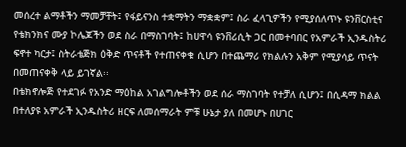መሰረተ ልማቶችን ማመቻቸት፤ የፋይናንስ ተቋማትን ማቋቋም፤ ስራ ፈላጊዎችን የሚያሰለጥኑ ዩንቨርስቲና የቴክንክና ሙያ ኮሌጆችን ወደ ስራ በማስገባት፤ ከሀዋሳ ዩንቨሪሲት ጋር በመተባበር የአምራች ኢንዱስትሪ ፍኖተ ካርታ፤ ስትራቴጅክ ዕቅድ ጥናቶች የተጠናቀቁ ሲሆን በተጨማሪ የክልሉን አቅም የሚያሳይ ጥናት በመጠናቀቅ ላይ ይገኛል፡፡
በቴክኖሎጅ የተደገፉ የአንድ ማዕከል አገልግሎቶችን ወደ ሰራ ማስገባት የተቻለ ሲሆን፤ በሲዳማ ክልል በተለያዩ አምራች ኢንዱስትሪ ዘርፍ ለመሰማራት ምቹ ሁኔታ ያለ በመሆኑ በሀገር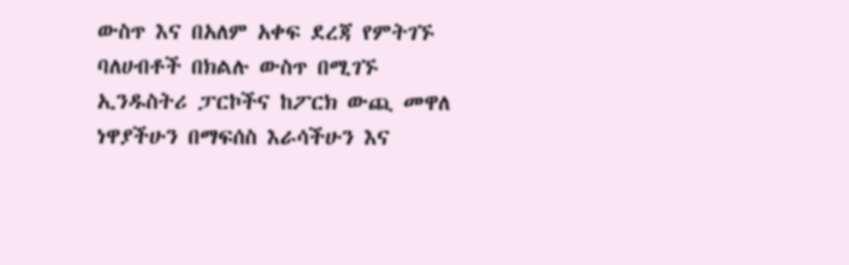ውስጥ እና በአለም አቀፍ ደረጃ የምትገኙ ባለሀብቶች በክልሉ ውስጥ በሚገኙ ኢንዱስትሪ ፓርኮችና ከፖርክ ውጪ መዋለ ነዋያችሁን በማፍሰስ እራሳችሁን እና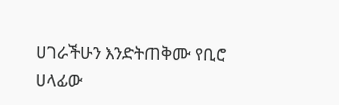ሀገራችሁን እንድትጠቅሙ የቢሮ ሀላፊው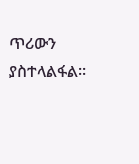ጥሪውን ያስተላልፋል፡፡